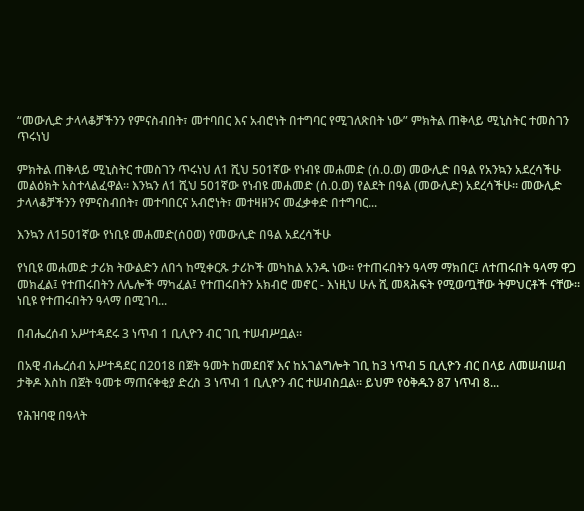“መውሊድ ታላላቆቻችንን የምናስብበት፣ መተባበር እና አብሮነት በተግባር የሚገለጽበት ነው” ምክትል ጠቅላይ ሚኒስትር ተመስገን ጥሩነህ

ምክትል ጠቅላይ ሚኒስትር ተመስገን ጥሩነህ ለ1 ሺህ 501ኛው የነብዩ መሐመድ (ሰ.ዐ.ወ) መውሊድ በዓል የአንኳን አደረሳችሁ መልዕክት አስተላልፈዋል። እንኳን ለ1 ሺህ 501ኛው የነብዩ መሐመድ (ሰ.ዐ.ወ) የልደት በዓል (መውሊድ) አደረሳችሁ። መውሊድ ታላላቆቻችንን የምናስብበት፣ መተባበርና አብሮነት፣ መተዛዘንና መፈቃቀድ በተግባር...

እንኳን ለ1501ኛው የነቢዩ መሐመድ(ሰዐወ) የመውሊድ በዓል አደረሳችሁ

የነቢዩ መሐመድ ታሪክ ትውልድን ለበጎ ከሚቀርጹ ታሪኮች መካከል አንዱ ነው፡፡ የተጠሩበትን ዓላማ ማክበር፤ ለተጠሩበት ዓላማ ዋጋ መክፈል፤ የተጠሩበትን ለሌሎች ማካፈል፤ የተጠሩበትን አክብሮ መኖር - እነዚህ ሁሉ ሺ መጻሕፍት የሚወጧቸው ትምህርቶች ናቸው፡፡ ነቢዩ የተጠሩበትን ዓላማ በሚገባ...

በብሔረሰብ አሥተዳደሩ 3 ነጥብ 1 ቢሊዮን ብር ገቢ ተሠብሥቧል።

በአዊ ብሔረሰብ አሥተዳደር በ2018 በጀት ዓመት ከመደበኛ እና ከአገልግሎት ገቢ ከ3 ነጥብ 5 ቢሊዮን ብር በላይ ለመሠብሠብ ታቅዶ እስከ በጀት ዓመቱ ማጠናቀቂያ ድረስ 3 ነጥብ 1 ቢሊዮን ብር ተሠብስቧል። ይህም የዕቅዱን 87 ነጥብ 8...

የሕዝባዊ በዓላት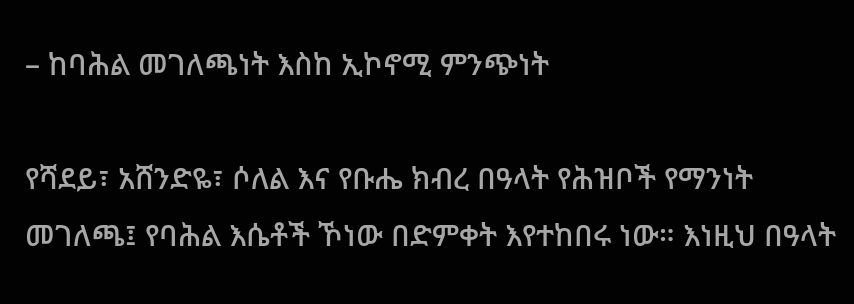– ከባሕል መገለጫነት እስከ ኢኮኖሚ ምንጭነት

የሻደይ፣ አሸንድዬ፣ ሶለል እና የቡሔ ክብረ በዓላት የሕዝቦች የማንነት መገለጫ፤ የባሕል እሴቶች ኾነው በድምቀት እየተከበሩ ነው። እነዚህ በዓላት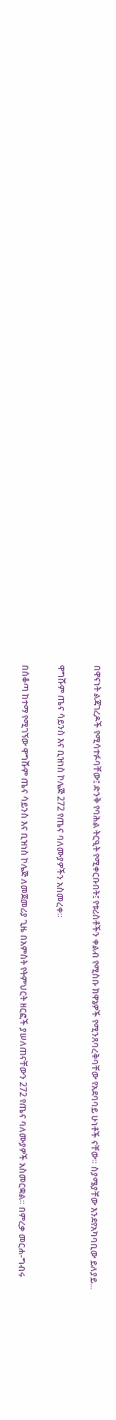በዋናነት ልጃገረዶች የሚሳተፉባቸው፤ ድንቅ የባሕል ትርዒት የሚቀርቡበት፤ የቱሪስቶችን ቀልብ የሚስቡ ክዋኔዎች የሚንጸባረቅባቸው የአደባባይ ሁነቶች ናቸው። ስያሜያቸው እንደየአካባቢው ይለያይ...

ዋግሹም ጤና ሳይንስ እና ቢዝነስ ኮሌጅ 272 የጤና ባለሙያዎችን አስመረቀ።

በሰቆጣ ከተማ የሚገኘው ዋግሹም ጤና ሳይንስ እና ቢዝነስ ኮሌጅ ለመጀመሪያ ጊዜ በአምስት የትምህርት ዘርፎች ያሠለጠናቸውን 272 የጤና ባለሙያዎች አስመርቋል። በምረቃ መርሐ-ግብሩ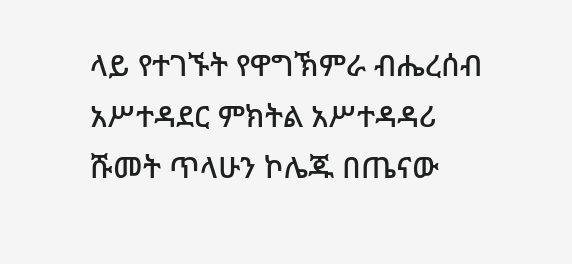ላይ የተገኙት የዋግኽምራ ብሔረሰብ አሥተዳደር ምክትል አሥተዳዳሪ ሹመት ጥላሁን ኮሌጁ በጤናው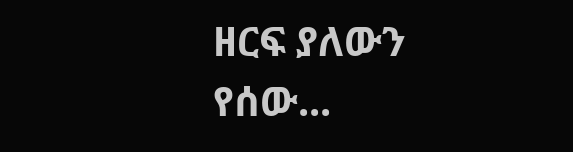ዘርፍ ያለውን የሰው...